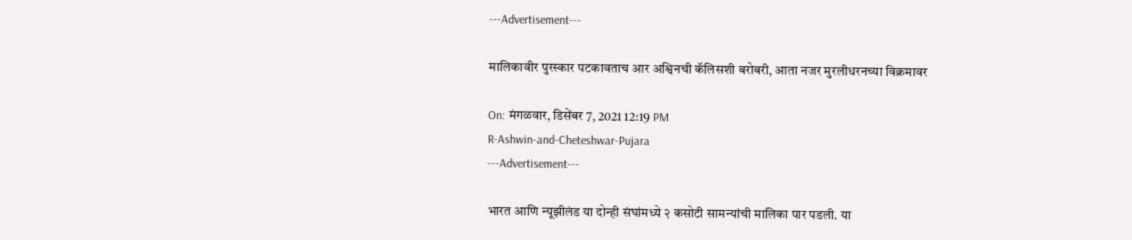---Advertisement---

मालिकावीर पुरस्कार पटकावताच आर अश्विनची कॅलिसशी बरोबरी, आता नजर मुरलीधरनच्या विक्रमावर

On: मंगळवार, डिसेंबर 7, 2021 12:19 PM
R-Ashwin-and-Cheteshwar-Pujara
---Advertisement---

भारत आणि न्यूझीलंड या दोन्ही संघांमध्ये २ कसोटी सामन्यांची मालिका पार पडली. या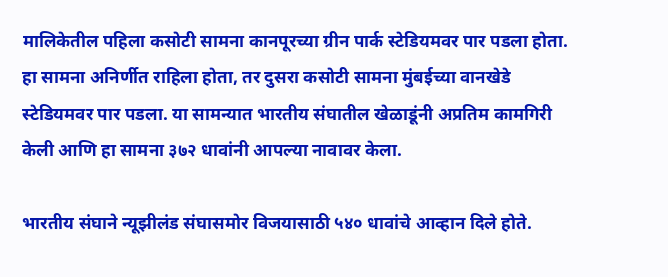मालिकेतील पहिला कसोटी सामना कानपूरच्या ग्रीन पार्क स्टेडियमवर पार पडला होता. हा सामना अनिर्णीत राहिला होता, तर दुसरा कसोटी सामना मुंबईच्या वानखेडे स्टेडियमवर पार पडला. या सामन्यात भारतीय संघातील खेळाडूंनी अप्रतिम कामगिरी केली आणि हा सामना ३७२ धावांनी आपल्या नावावर केला.

भारतीय संघाने न्यूझीलंड संघासमोर विजयासाठी ५४० धावांचे आव्हान दिले होते.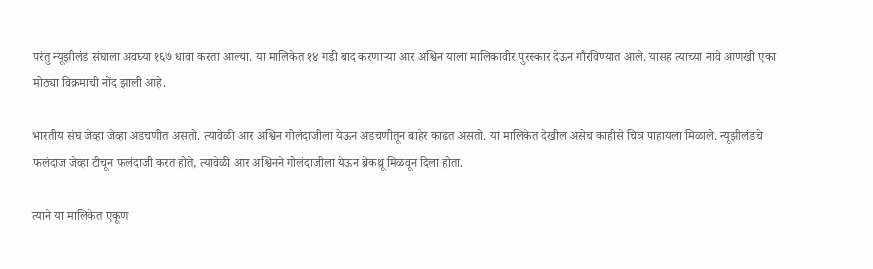परंतु न्यूझीलंड संघाला अवघ्या १६७ धावा करता आल्या. या मालिकेत १४ गडी बाद करणाऱ्या आर अश्विन याला मालिकावीर पुरस्कार देऊन गौरविण्यात आले. यासह त्याच्या नावे आणखी एका मोठ्या विक्रमाची नोंद झाली आहे.

भारतीय संघ जेव्हा जेव्हा अडचणीत असतो. त्यावेळी आर अश्विन गोलंदाजीला येऊन अडचणीतून बाहेर काढत असतो. या मालिकेत देखील असेच काहीसे चित्र पाहायला मिळाले. न्यूझीलंडचे फलंदाज जेव्हा टीचून फलंदाजी करत होते, त्यावेळी आर अश्विनने गोलंदाजीला येऊन ब्रेकथ्रू मिळवून दिला होता.

त्याने या मालिकेत एकूण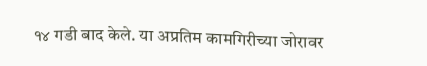१४ गडी बाद केले. या अप्रतिम कामगिरीच्या जोरावर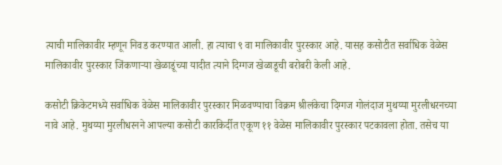त्याची मालिकावीर म्हणून निवड करण्यात आली. हा त्याचा ९ वा मालिकावीर पुरस्कार आहे. यासह कसोटीत सर्वाधिक वेळेस मालिकावीर पुरस्कार जिंकणाऱ्या खेळाडूंच्या यादीत त्याने दिग्गज खेळाडूची बरोबरी केली आहे.

कसोटी क्रिकेटमध्ये सर्वाधिक वेळेस मालिकावीर पुरस्कार मिळवण्याचा विक्रम श्रीलंकेचा दिग्गज गोलंदाज मुथय्या मुरलीधरनच्या नावे आहे. मुथय्या मुरलीधरनने आपल्या कसोटी कारकिर्दीत एकूण ११ वेळेस मालिकावीर पुरस्कार पटकावला होता. तसेच या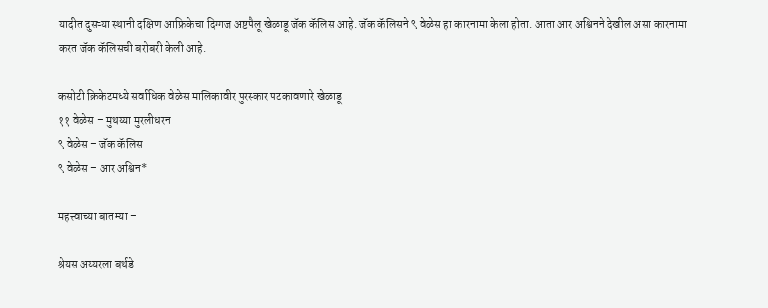यादीत दुसऱ्या स्थानी दक्षिण आफ्रिकेचा दिग्गज अष्टपैलू खेळाडू जॅक कॅलिस आहे. जॅक कॅलिसने ९ वेळेस हा कारनामा केला होता. आता आर अश्विनने देखील असा कारनामा करत जॅक कॅलिसची बरोबरी केली आहे.

कसोटी क्रिकेटमध्ये सर्वाधिक वेळेस मालिकावीर पुरस्कार पटकावणारे खेळाडू
११ वेळेस – मुथय्या मुरलीधरन
९ वेळेस – जॅक कॅलिस
९ वेळेस – आर अश्विन*

महत्त्वाच्या बातम्या –

श्रेयस अय्यरला बर्थडे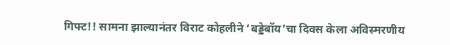गिफ्ट!! सामना झाल्यानंतर विराट कोहलीने ‘बड्डेबॉय’चा दिवस केला अविस्मरणीय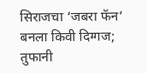सिराजचा ‘जबरा फॅन’ बनला किवी दिग्गज; तुफानी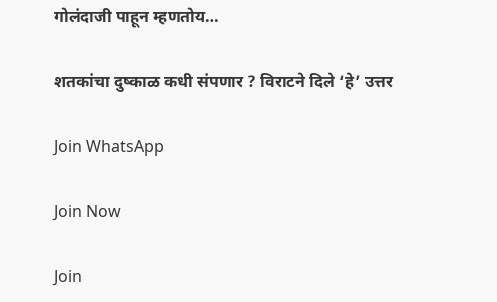गोलंदाजी पाहून म्हणतोय…

शतकांचा दुष्काळ कधी संपणार ? विराटने दिले ‘हे’ उत्तर

Join WhatsApp

Join Now

Join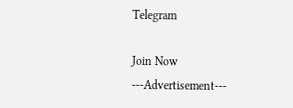Telegram

Join Now
---Advertisement---